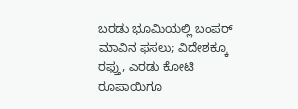ಬರಡು ಭೂಮಿಯಲ್ಲಿ ಬಂಪರ್ ಮಾವಿನ ಫಸಲು; ವಿದೇಶಕ್ಕೂ ರಫ್ತು, ಎರಡು ಕೋಟಿ ರೂಪಾಯಿಗೂ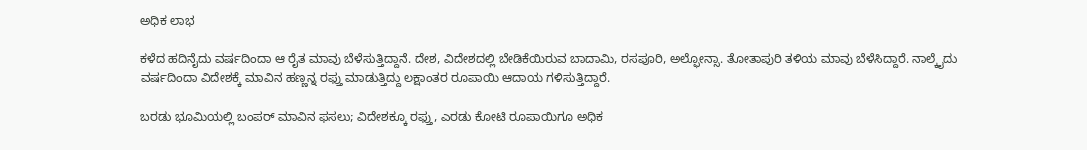ಅಧಿಕ ಲಾಭ

ಕಳೆದ ಹದಿನೈದು ವರ್ಷದಿಂದಾ ಆ ರೈತ ಮಾವು ಬೆಳೆಸುತ್ತಿದ್ದಾನೆ. ದೇಶ, ವಿದೇಶದಲ್ಲಿ ಬೇಡಿಕೆಯಿರುವ ಬಾದಾಮಿ, ರಸಪೂರಿ, ಅಲ್ಫೋನ್ಸಾ. ತೋತಾಪುರಿ ತಳಿಯ ಮಾವು ಬೆಳೆಸಿದ್ದಾರೆ. ನಾಲ್ಕೈದು ವರ್ಷದಿಂದಾ ವಿದೇಶಕ್ಕೆ ಮಾವಿನ ಹಣ್ಣನ್ನ ರಫ್ತು ಮಾಡುತ್ತಿದ್ದು ಲಕ್ಷಾಂತರ ರೂಪಾಯಿ ಆದಾಯ ಗಳಿಸುತ್ತಿದ್ದಾರೆ.

ಬರಡು ಭೂಮಿಯಲ್ಲಿ ಬಂಪರ್ ಮಾವಿನ ಫಸಲು; ವಿದೇಶಕ್ಕೂ ರಫ್ತು, ಎರಡು ಕೋಟಿ ರೂಪಾಯಿಗೂ ಅಧಿಕ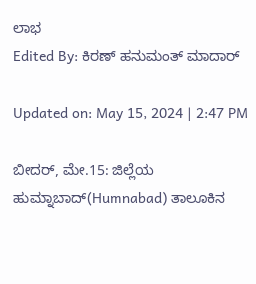ಲಾಭ
Edited By: ಕಿರಣ್ ಹನುಮಂತ್ ಮಾದಾರ್

Updated on: May 15, 2024 | 2:47 PM

ಬೀದರ್, ಮೇ.15: ಜಿಲ್ಲೆಯ ಹುಮ್ನಾಬಾದ್(Humnabad) ತಾಲೂಕಿನ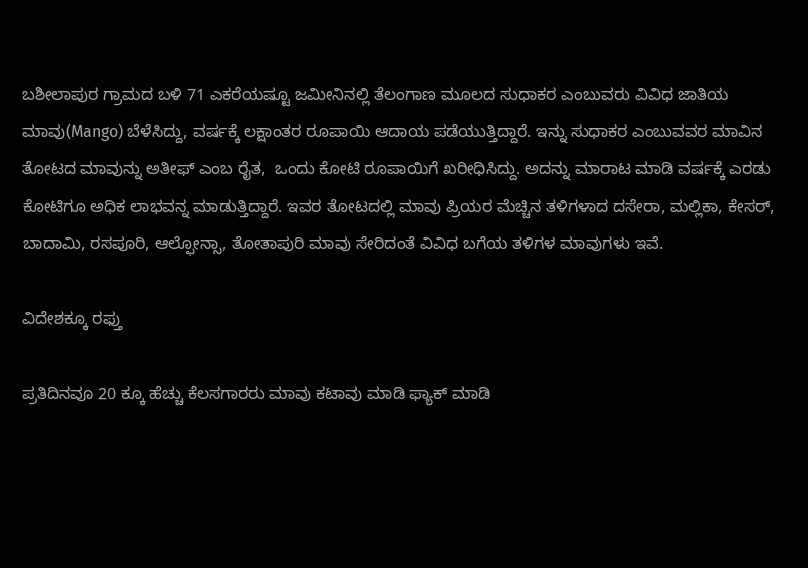ಬಶೀಲಾಪುರ ಗ್ರಾಮದ ಬಳಿ 71 ಎಕರೆಯಷ್ಟೂ ಜಮೀನಿನಲ್ಲಿ ತೆಲಂಗಾಣ ಮೂಲದ ಸುಧಾಕರ ಎಂಬುವರು ವಿವಿಧ ಜಾತಿಯ ಮಾವು(Mango) ಬೆಳೆಸಿದ್ದು, ವರ್ಷಕ್ಕೆ ಲಕ್ಷಾಂತರ ರೂಪಾಯಿ ಆದಾಯ ಪಡೆಯುತ್ತಿದ್ದಾರೆ. ಇನ್ನು ಸುಧಾಕರ ಎಂಬುವವರ ಮಾವಿನ ತೋಟದ ಮಾವುನ್ನು ಅತೀಫ್ ಎಂಬ ರೈತ,  ಒಂದು ಕೋಟಿ ರೂಪಾಯಿಗೆ ಖರೀಧಿಸಿದ್ದು. ಅದನ್ನು ಮಾರಾಟ ಮಾಡಿ ವರ್ಷಕ್ಕೆ ಎರಡು ಕೋಟಿಗೂ ಅಧಿಕ ಲಾಭವನ್ನ ಮಾಡುತ್ತಿದ್ದಾರೆ. ಇವರ ತೋಟದಲ್ಲಿ ಮಾವು ಪ್ರಿಯರ ಮೆಚ್ಚಿನ ತಳಿಗಳಾದ ದಸೇರಾ, ಮಲ್ಲಿಕಾ, ಕೇಸರ್, ಬಾದಾಮಿ, ರಸಪೂರಿ, ಆಲ್ಫೋನ್ಸಾ, ತೋತಾಪುರಿ ಮಾವು ಸೇರಿದಂತೆ ವಿವಿಧ ಬಗೆಯ ತಳಿಗಳ ಮಾವುಗಳು ಇವೆ.

ವಿದೇಶಕ್ಕೂ ರಫ್ತು

ಪ್ರತಿದಿನವೂ 20 ಕ್ಕೂ ಹೆಚ್ಚು ಕೆಲಸಗಾರರು ಮಾವು ಕಟಾವು ಮಾಡಿ ಫ್ಯಾಕ್ ಮಾಡಿ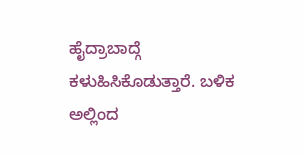ಹೈದ್ರಾಬಾದ್ಗೆ ಕಳುಹಿಸಿಕೊಡುತ್ತಾರೆ. ಬಳಿಕ ಅಲ್ಲಿಂದ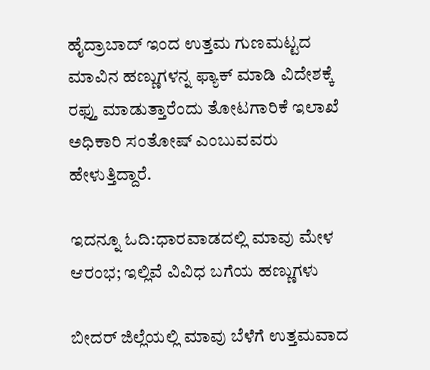ಹೈದ್ರಾಬಾದ್ ಇಂದ ಉತ್ತಮ ಗುಣಮಟ್ಟದ ಮಾವಿನ ಹಣ್ಣುಗಳನ್ನ ಫ್ಯಾಕ್ ಮಾಡಿ ವಿದೇಶಕ್ಕೆ ರಫ್ತು ಮಾಡುತ್ತಾರೆಂದು ತೋಟಗಾರಿಕೆ ಇಲಾಖೆ ಅಧಿಕಾರಿ ಸಂತೋಷ್ ಎಂಬುವವರು ಹೇಳುತ್ತಿದ್ದಾರೆ.

ಇದನ್ನೂ ಓದಿ:ಧಾರವಾಡದಲ್ಲಿ ಮಾವು ಮೇಳ ಆರಂಭ; ಇಲ್ಲಿವೆ ವಿವಿಧ ಬಗೆಯ ಹಣ್ಣುಗಳು

ಬೀದರ್ ಜಿಲ್ಲೆಯಲ್ಲಿ ಮಾವು ಬೆಳೆಗೆ ಉತ್ತಮವಾದ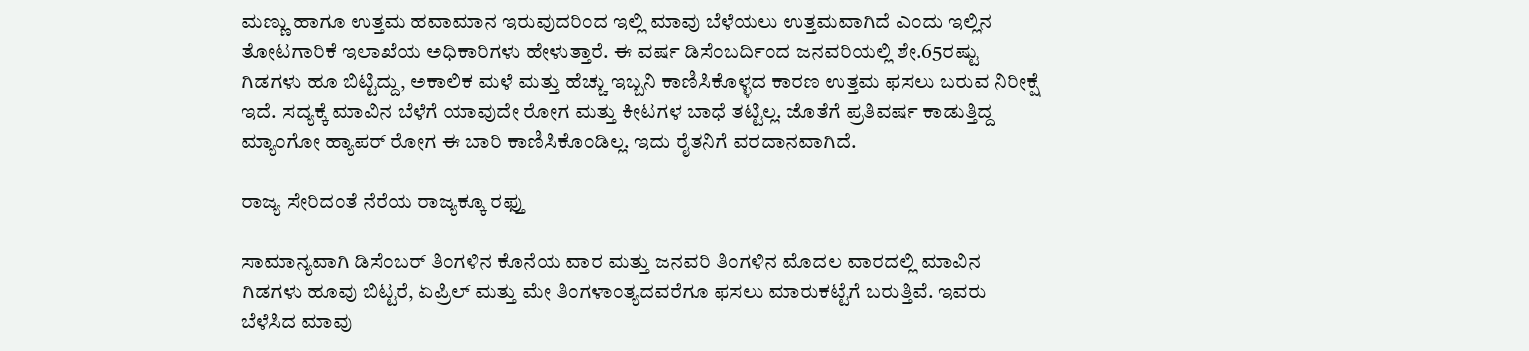ಮಣ್ಣು ಹಾಗೂ ಉತ್ತಮ ಹವಾಮಾನ ಇರುವುದರಿಂದ ಇಲ್ಲಿ ಮಾವು ಬೆಳೆಯಲು ಉತ್ತಮವಾಗಿದೆ ಎಂದು ಇಲ್ಲಿನ ತೋಟಗಾರಿಕೆ ಇಲಾಖೆಯ ಅಧಿಕಾರಿಗಳು ಹೇಳುತ್ತಾರೆ. ಈ ವರ್ಷ ಡಿಸೆಂಬರ್ದಿಂದ ಜನವರಿಯಲ್ಲಿ ಶೇ.65ರಷ್ಟು ಗಿಡಗಳು ಹೂ ಬಿಟ್ಟಿದ್ದು, ಅಕಾಲಿಕ ಮಳೆ ಮತ್ತು ಹೆಚ್ಚು ಇಬ್ಬನಿ ಕಾಣಿಸಿಕೊಳ್ಳದ ಕಾರಣ ಉತ್ತಮ ಫಸಲು ಬರುವ ನಿರೀಕ್ಷೆ ಇದೆ. ಸದ್ಯಕ್ಕೆ ಮಾವಿನ ಬೆಳೆಗೆ ಯಾವುದೇ ರೋಗ ಮತ್ತು ಕೀಟಗಳ ಬಾಧೆ ತಟ್ಟಿಲ್ಲ. ಜೊತೆಗೆ ಪ್ರತಿವರ್ಷ ಕಾಡುತ್ತಿದ್ದ ಮ್ಯಾಂಗೋ ಹ್ಯಾಪರ್ ರೋಗ ಈ ಬಾರಿ ಕಾಣಿಸಿಕೊಂಡಿಲ್ಲ. ಇದು ರೈತನಿಗೆ ವರದಾನವಾಗಿದೆ.

ರಾಜ್ಯ ಸೇರಿದಂತೆ ನೆರೆಯ ರಾಜ್ಯಕ್ಕೂ ರಫ್ತು

ಸಾಮಾನ್ಯವಾಗಿ ಡಿಸೆಂಬರ್ ತಿಂಗಳಿನ ಕೊನೆಯ ವಾರ ಮತ್ತು ಜನವರಿ ತಿಂಗಳಿನ ಮೊದಲ ವಾರದಲ್ಲಿ ಮಾವಿನ ಗಿಡಗಳು ಹೂವು ಬಿಟ್ಟರೆ, ಏಪ್ರಿಲ್ ಮತ್ತು ಮೇ ತಿಂಗಳಾಂತ್ಯದವರೆಗೂ ಫಸಲು ಮಾರುಕಟ್ಟೆಗೆ ಬರುತ್ತಿವೆ. ಇವರು ಬೆಳೆಸಿದ ಮಾವು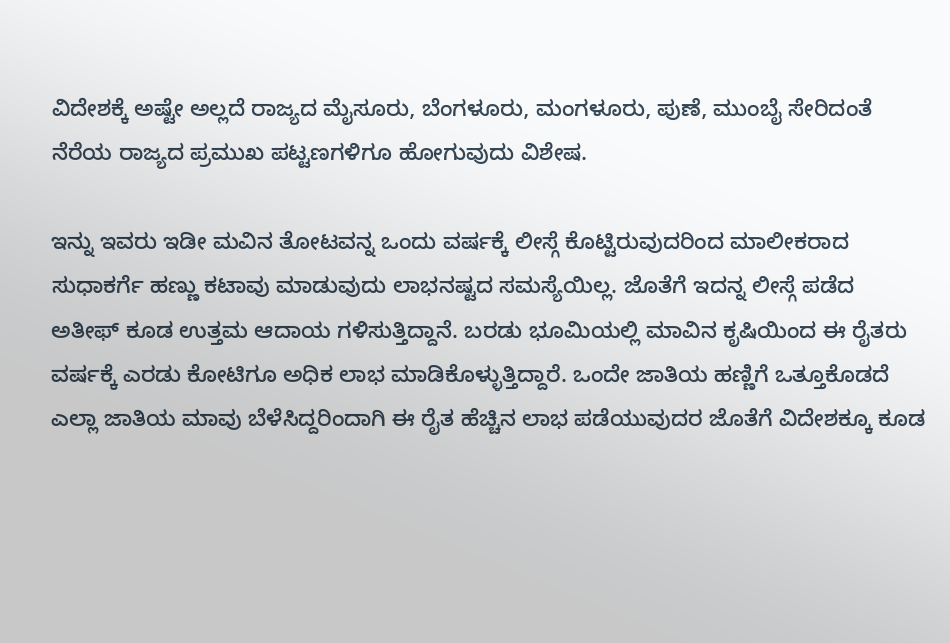ವಿದೇಶಕ್ಕೆ ಅಷ್ಟೇ ಅಲ್ಲದೆ ರಾಜ್ಯದ ಮೈಸೂರು, ಬೆಂಗಳೂರು, ಮಂಗಳೂರು, ಪುಣೆ, ಮುಂಬೈ ಸೇರಿದಂತೆ ನೆರೆಯ ರಾಜ್ಯದ ಪ್ರಮುಖ ಪಟ್ಟಣಗಳಿಗೂ ಹೋಗುವುದು ವಿಶೇಷ.

ಇನ್ನು ಇವರು ಇಡೀ ಮವಿನ ತೋಟವನ್ನ ಒಂದು ವರ್ಷಕ್ಕೆ ಲೀಸ್ಗೆ ಕೊಟ್ಟಿರುವುದರಿಂದ ಮಾಲೀಕರಾದ ಸುಧಾಕರ್ಗೆ ಹಣ್ಣು ಕಟಾವು ಮಾಡುವುದು ಲಾಭನಷ್ಟದ ಸಮಸ್ಯೆಯಿಲ್ಲ. ಜೊತೆಗೆ ಇದನ್ನ ಲೀಸ್ಗೆ ಪಡೆದ ಅತೀಫ್ ಕೂಡ ಉತ್ತಮ ಆದಾಯ ಗಳಿಸುತ್ತಿದ್ದಾನೆ. ಬರಡು ಭೂಮಿಯಲ್ಲಿ ಮಾವಿನ ಕೃಷಿಯಿಂದ ಈ ರೈತರು ವರ್ಷಕ್ಕೆ ಎರಡು ಕೋಟಿಗೂ ಅಧಿಕ ಲಾಭ ಮಾಡಿಕೊಳ್ಳುತ್ತಿದ್ದಾರೆ. ಒಂದೇ ಜಾತಿಯ ಹಣ್ಣಿಗೆ ಒತ್ತೂಕೊಡದೆ ಎಲ್ಲಾ ಜಾತಿಯ ಮಾವು ಬೆಳೆಸಿದ್ದರಿಂದಾಗಿ ಈ ರೈತ ಹೆಚ್ಚಿನ ಲಾಭ ಪಡೆಯುವುದರ ಜೊತೆಗೆ ವಿದೇಶಕ್ಕೂ ಕೂಡ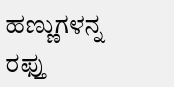ಹಣ್ಣುಗಳನ್ನ ರಫ್ತು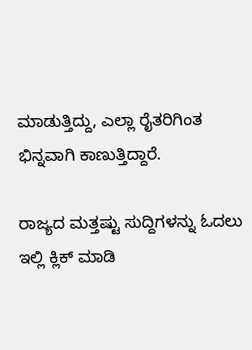ಮಾಡುತ್ತಿದ್ದು, ಎಲ್ಲಾ ರೈತರಿಗಿಂತ ಭಿನ್ನವಾಗಿ ಕಾಣುತ್ತಿದ್ದಾರೆ.

ರಾಜ್ಯದ ಮತ್ತಷ್ಟು ಸುದ್ದಿಗಳನ್ನು ಓದಲು ಇಲ್ಲಿ ಕ್ಲಿಕ್ ಮಾಡಿ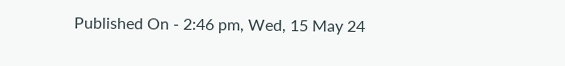Published On - 2:46 pm, Wed, 15 May 24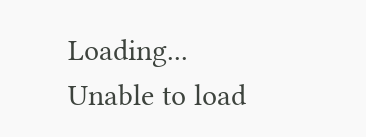Loading...
Unable to load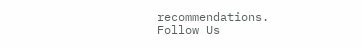recommendations.
Follow Us